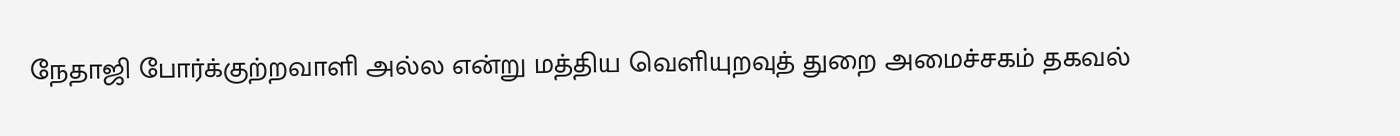நேதாஜி போர்க்குற்றவாளி அல்ல என்று மத்திய வெளியுறவுத் துறை அமைச்சகம் தகவல்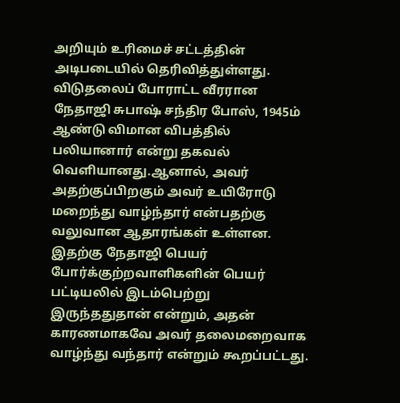அறியும் உரிமைச் சட்டத்தின் அடிபடையில் தெரிவித்துள்ளது.
விடுதலைப் போராட்ட வீரரான நேதாஜி சுபாஷ் சந்திர போஸ், 1945ம் ஆண்டு விமான விபத்தில் பலியானார் என்று தகவல் வெளியானது.ஆனால், அவர் அதற்குப்பிறகும் அவர் உயிரோடு மறைந்து வாழ்ந்தார் என்பதற்கு வலுவான ஆதாரங்கள் உள்ளன. இதற்கு நேதாஜி பெயர் போர்க்குற்றவாளிகளின் பெயர் பட்டியலில் இடம்பெற்று இருந்ததுதான் என்றும், அதன் காரணமாகவே அவர் தலைமறைவாக வாழ்ந்து வந்தார் என்றும் கூறப்பட்டது.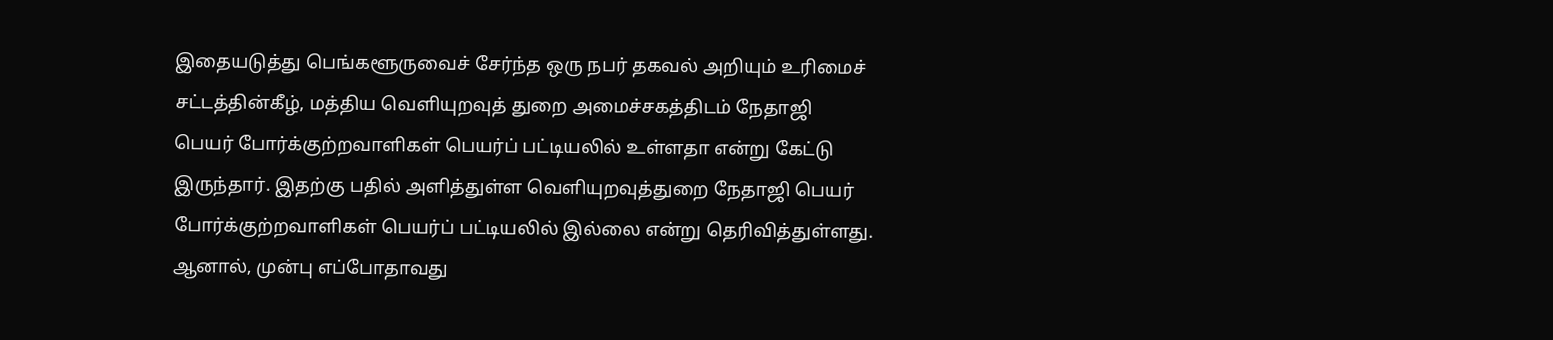இதையடுத்து பெங்களூருவைச் சேர்ந்த ஒரு நபர் தகவல் அறியும் உரிமைச் சட்டத்தின்கீழ், மத்திய வெளியுறவுத் துறை அமைச்சகத்திடம் நேதாஜி பெயர் போர்க்குற்றவாளிகள் பெயர்ப் பட்டியலில் உள்ளதா என்று கேட்டு இருந்தார். இதற்கு பதில் அளித்துள்ள வெளியுறவுத்துறை நேதாஜி பெயர் போர்க்குற்றவாளிகள் பெயர்ப் பட்டியலில் இல்லை என்று தெரிவித்துள்ளது.
ஆனால், முன்பு எப்போதாவது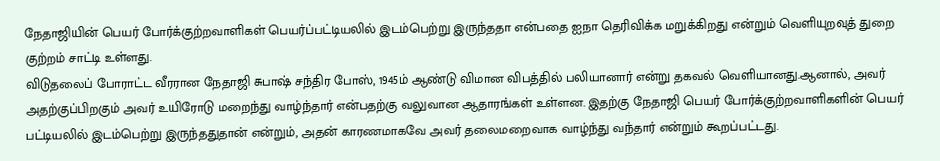நேதாஜியின் பெயர் போர்க்குற்றவாளிகள் பெயர்ப்பட்டியலில் இடம்பெற்று இருந்ததா என்பதை ஐநா தெரிவிக்க மறுக்கிறது என்றும் வெளியுறவுத் துறை குற்றம் சாட்டி உள்ளது.
விடுதலைப் போராட்ட வீரரான நேதாஜி சுபாஷ் சந்திர போஸ், 1945ம் ஆண்டு விமான விபத்தில் பலியானார் என்று தகவல் வெளியானது.ஆனால், அவர் அதற்குப்பிறகும் அவர் உயிரோடு மறைந்து வாழ்ந்தார் என்பதற்கு வலுவான ஆதாரங்கள் உள்ளன. இதற்கு நேதாஜி பெயர் போர்க்குற்றவாளிகளின் பெயர் பட்டியலில் இடம்பெற்று இருந்ததுதான் என்றும், அதன் காரணமாகவே அவர் தலைமறைவாக வாழ்ந்து வந்தார் என்றும் கூறப்பட்டது.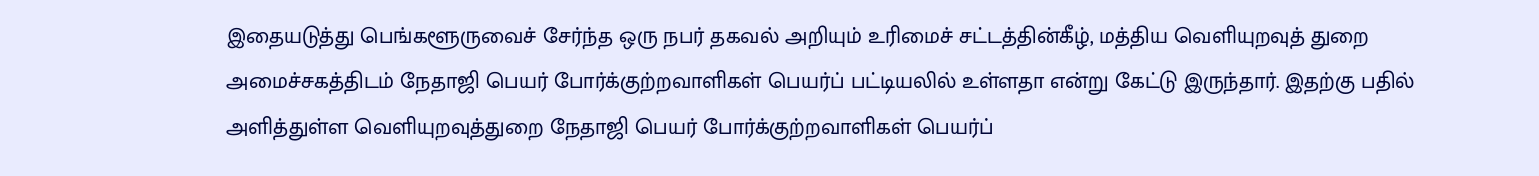இதையடுத்து பெங்களூருவைச் சேர்ந்த ஒரு நபர் தகவல் அறியும் உரிமைச் சட்டத்தின்கீழ், மத்திய வெளியுறவுத் துறை அமைச்சகத்திடம் நேதாஜி பெயர் போர்க்குற்றவாளிகள் பெயர்ப் பட்டியலில் உள்ளதா என்று கேட்டு இருந்தார். இதற்கு பதில் அளித்துள்ள வெளியுறவுத்துறை நேதாஜி பெயர் போர்க்குற்றவாளிகள் பெயர்ப்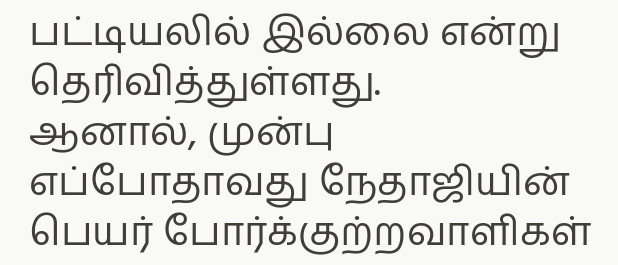பட்டியலில் இல்லை என்று தெரிவித்துள்ளது.
ஆனால், முன்பு எப்போதாவது நேதாஜியின் பெயர் போர்க்குற்றவாளிகள்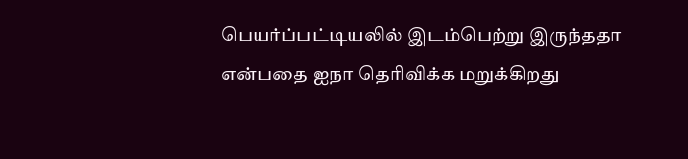பெயர்ப்பட்டியலில் இடம்பெற்று இருந்ததா என்பதை ஐநா தெரிவிக்க மறுக்கிறது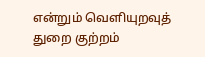என்றும் வெளியுறவுத் துறை குற்றம்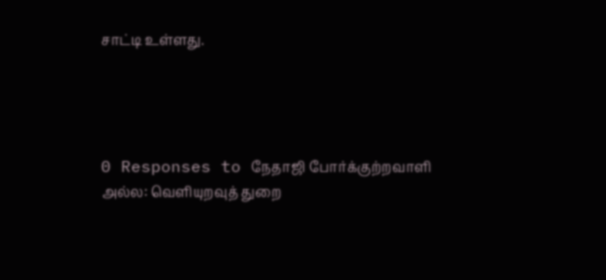சாட்டி உள்ளது.




0 Responses to நேதாஜி போர்க்குற்றவாளி அல்ல: வெளியுறவுத் துறை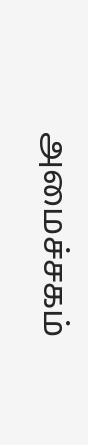அமைச்சகம்